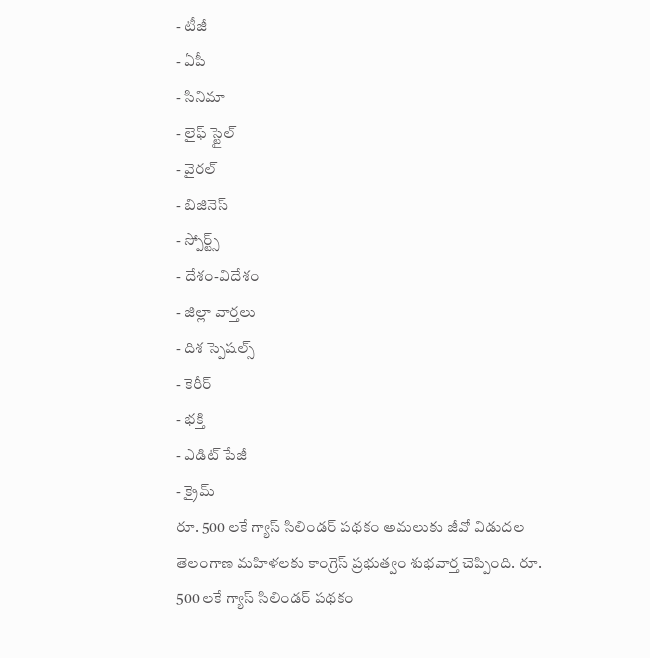- టీజీ
- ఏపీ
- సినిమా
- లైఫ్ స్టైల్
- వైరల్
- బిజినెస్
- స్పోర్ట్స్
- దేశం-విదేశం
- జిల్లా వార్తలు
- దిశ స్పెషల్స్
- కెరీర్
- భక్తి
- ఎడిట్ పేజీ
- క్రైమ్
రూ. 500 లకే గ్యాస్ సిలిండర్ పథకం అమలుకు జీవో విడుదల
తెలంగాణ మహిళలకు కాంగ్రెస్ ప్రభుత్వం శుభవార్త చెప్పింది. రూ. 500 లకే గ్యాస్ సిలిండర్ పథకం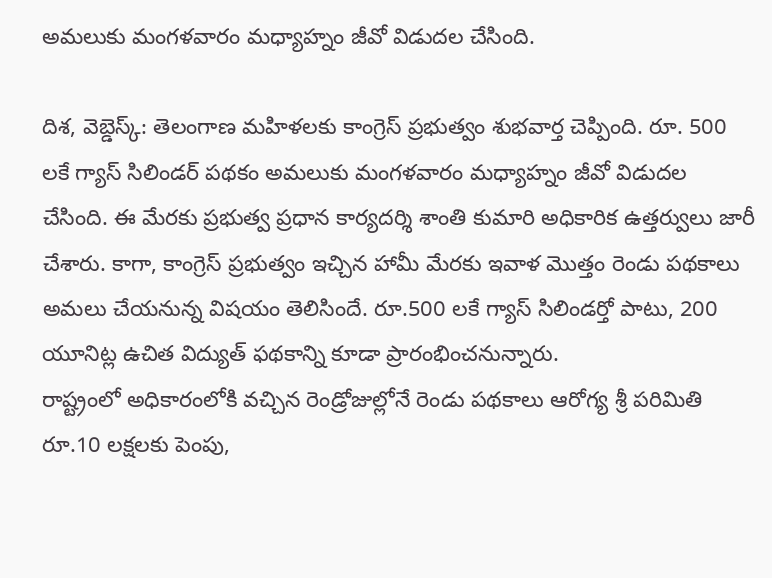అమలుకు మంగళవారం మధ్యాహ్నం జీవో విడుదల చేసింది.

దిశ, వెబ్డెస్క్: తెలంగాణ మహిళలకు కాంగ్రెస్ ప్రభుత్వం శుభవార్త చెప్పింది. రూ. 500 లకే గ్యాస్ సిలిండర్ పథకం అమలుకు మంగళవారం మధ్యాహ్నం జీవో విడుదల చేసింది. ఈ మేరకు ప్రభుత్వ ప్రధాన కార్యదర్శి శాంతి కుమారి అధికారిక ఉత్తర్వులు జారీ చేశారు. కాగా, కాంగ్రెస్ ప్రభుత్వం ఇచ్చిన హామీ మేరకు ఇవాళ మొత్తం రెండు పథకాలు అమలు చేయనున్న విషయం తెలిసిందే. రూ.500 లకే గ్యాస్ సిలిండర్తో పాటు, 200 యూనిట్ల ఉచిత విద్యుత్ ఫథకాన్ని కూడా ప్రారంభించనున్నారు.
రాష్ట్రంలో అధికారంలోకి వచ్చిన రెండ్రోజుల్లోనే రెండు పథకాలు ఆరోగ్య శ్రీ పరిమితి రూ.10 లక్షలకు పెంపు,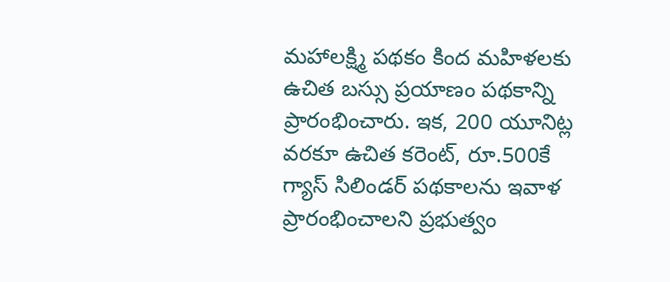మహాలక్ష్మి పథకం కింద మహిళలకు ఉచిత బస్సు ప్రయాణం పథకాన్ని ప్రారంభించారు. ఇక, 200 యూనిట్ల వరకూ ఉచిత కరెంట్, రూ.500కే గ్యాస్ సిలిండర్ పథకాలను ఇవాళ ప్రారంభించాలని ప్రభుత్వం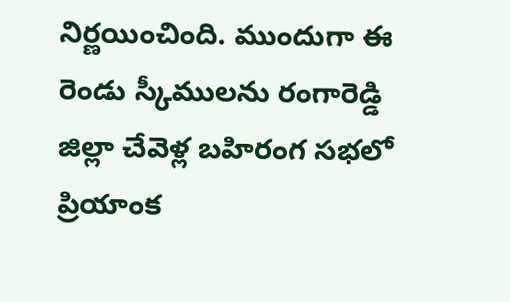నిర్ణయించింది. ముందుగా ఈ రెండు స్కీములను రంగారెడ్డి జిల్లా చేవెళ్ల బహిరంగ సభలో ప్రియాంక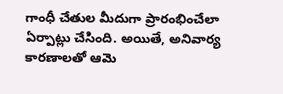గాంధీ చేతుల మీదుగా ప్రారంభించేలా ఏర్పాట్లు చేసింది. అయితే, అనివార్య కారణాలతో ఆమె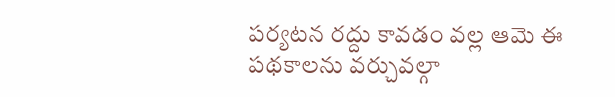పర్యటన రద్దు కావడం వల్ల ఆమె ఈ పథకాలను వర్చువల్గా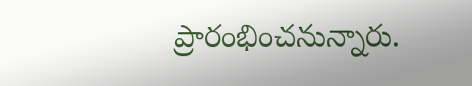ప్రారంభించనున్నారు.